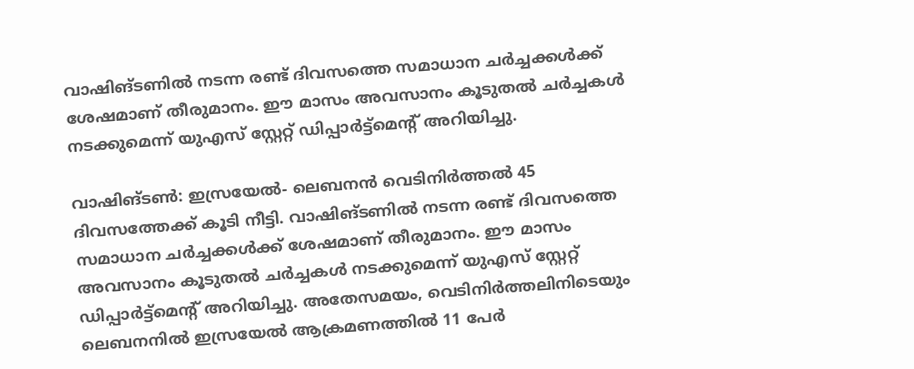വാഷിങ്ടണിൽ നടന്ന രണ്ട് ദിവസത്തെ സമാധാന ചർച്ചക്കൾക്ക് ശേഷമാണ് തീരുമാനം. ഈ മാസം അവസാനം കൂടുതൽ ചർച്ചകൾ നടക്കുമെന്ന് യുഎസ് സ്റ്റേറ്റ് ഡിപ്പാർട്ട്മെൻ്റ് അറിയിച്ചു.

വാഷിങ്ടണ്‍: ഇസ്രയേൽ- ലെബനൻ വെടിനിർത്തൽ 45 ദിവസത്തേക്ക് കൂടി നീട്ടി. വാഷിങ്ടണിൽ നടന്ന രണ്ട് ദിവസത്തെ സമാധാന ചർച്ചക്കൾക്ക് ശേഷമാണ് തീരുമാനം. ഈ മാസം അവസാനം കൂടുതൽ ചർച്ചകൾ നടക്കുമെന്ന് യുഎസ് സ്റ്റേറ്റ് ഡിപ്പാർട്ട്മെൻ്റ് അറിയിച്ചു. അതേസമയം, വെടിനിർത്തലിനിടെയും ലെബനനിൽ ഇസ്രയേൽ ആക്രമണത്തിൽ 11 പേർ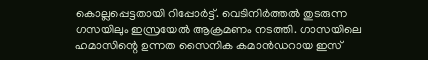കൊല്ലപ്പെട്ടതായി റിപ്പോർട്ട്. വെടിനിർത്തൽ തുടരുന്ന ഗസയിലും ഇസ്രയേൽ ആക്രമണം നടത്തി. ഗാസയിലെ ഹമാസിന്റെ ഉന്നത സൈനിക കമാൻഡറായ ഇസ്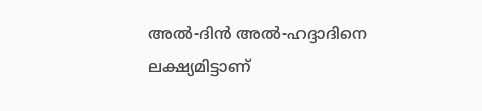അൽ-ദിൻ അൽ-ഹദ്ദാദിനെ ലക്ഷ്യമിട്ടാണ്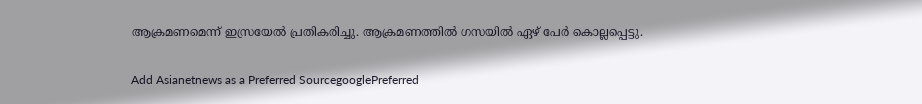ആക്രമണമെന്ന് ഇസ്രയേൽ പ്രതികരിച്ചു. ആക്രമണത്തിൽ ഗസയിൽ ഏഴ് പേർ കൊല്ലപ്പെട്ടു.

Add Asianetnews as a Preferred SourcegooglePreferred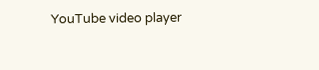YouTube video player